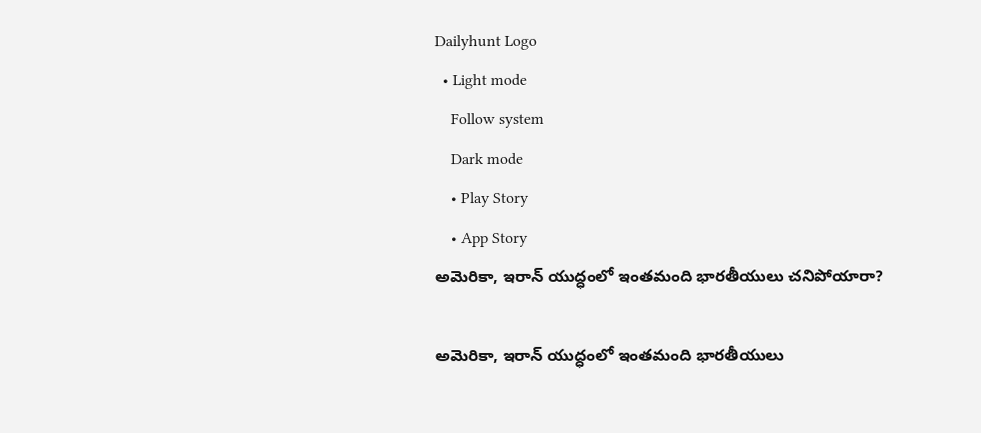Dailyhunt Logo
  • Light mode
    Follow system
    Dark mode
    • Play Story
    • App Story
అమెరికా, ఇరాన్ యుద్ధంలో ఇంతమంది భారతీయులు చనిపోయారా?

అమెరికా, ఇరాన్ యుద్ధంలో ఇంతమంది భారతీయులు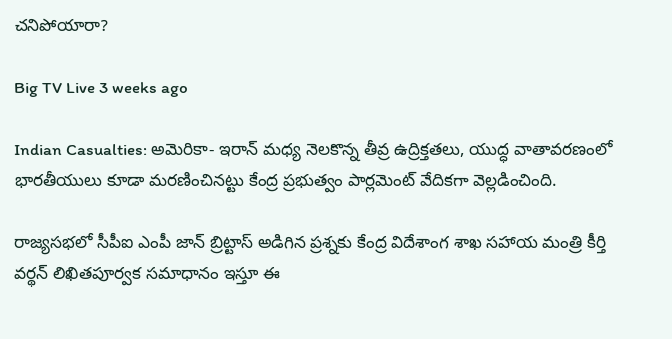చనిపోయారా?

Big TV Live 3 weeks ago

Indian Casualties: అమెరికా- ఇరాన్ మధ్య నెలకొన్న తీవ్ర ఉద్రిక్తతలు, యుద్ధ వాతావరణంలో భారతీయులు కూడా మరణించినట్టు కేంద్ర ప్రభుత్వం పార్లమెంట్ వేదికగా వెల్లడించింది.

రాజ్యసభలో సీపీఐ ఎంపీ జాన్ బ్రిట్టాస్ అడిగిన ప్రశ్నకు కేంద్ర విదేశాంగ శాఖ సహాయ మంత్రి కీర్తి వర్థన్ లిఖితపూర్వక సమాధానం ఇస్తూ ఈ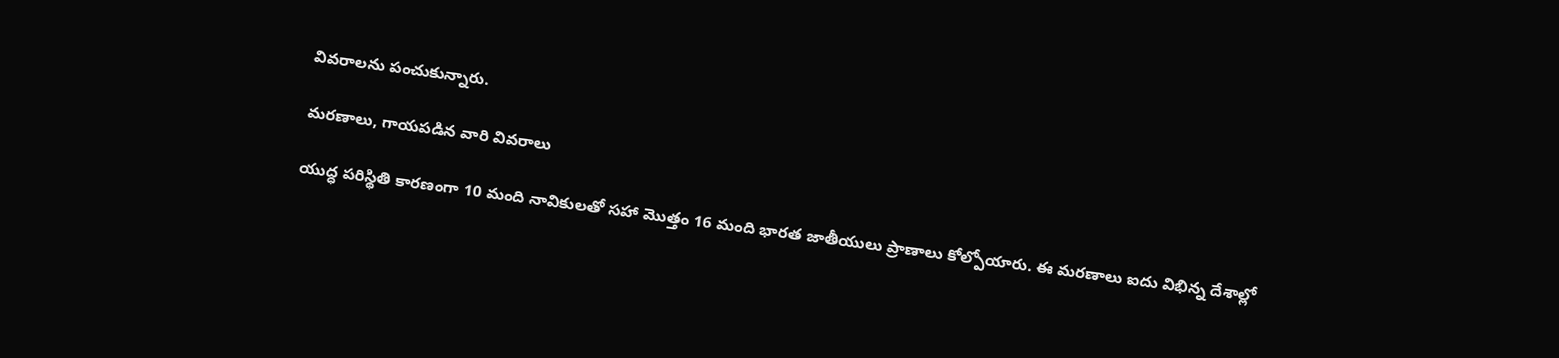వివరాలను పంచుకున్నారు.

మరణాలు, గాయపడిన వారి వివరాలు

యుద్ధ పరిస్థితి కారణంగా 10 మంది నావికులతో సహా మొత్తం 16 మంది భారత జాతీయులు ప్రాణాలు కోల్పోయారు. ఈ మరణాలు ఐదు విభిన్న దేశాల్లో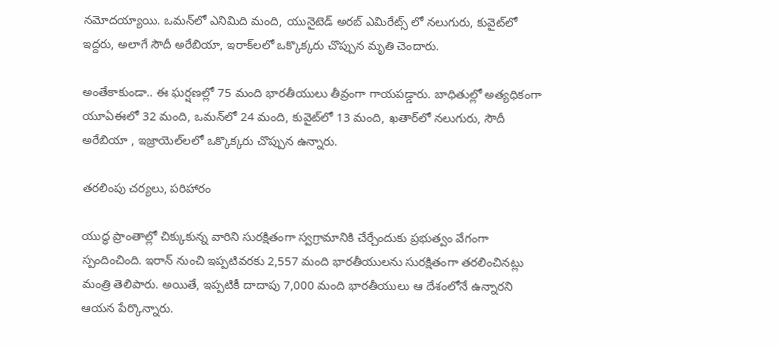నమోదయ్యాయి. ఒమన్‌లో ఎనిమిది మంది, యునైటెడ్ అరబ్ ఎమిరేట్స్ లో నలుగురు, కువైట్‌లో ఇద్దరు, అలాగే సౌదీ అరేబియా, ఇరాక్‌లలో ఒక్కొక్కరు చొప్పున మృతి చెందారు.

అంతేకాకుండా.. ఈ ఘర్షణల్లో 75 మంది భారతీయులు తీవ్రంగా గాయపడ్డారు. బాధితుల్లో అత్యధికంగా యూఏఈలో 32 మంది, ఒమన్‌లో 24 మంది, కువైట్‌లో 13 మంది, ఖతార్‌లో నలుగురు, సౌదీ అరేబియా , ఇజ్రాయెల్‌లలో ఒక్కొక్కరు చొప్పున ఉన్నారు.

తరలింపు చర్యలు, పరిహారం

యుద్ధ ప్రాంతాల్లో చిక్కుకున్న వారిని సురక్షితంగా స్వగ్రామానికి చేర్చేందుకు ప్రభుత్వం వేగంగా స్పందించింది. ఇరాన్ నుంచి ఇప్పటివరకు 2,557 మంది భారతీయులను సురక్షితంగా తరలించినట్లు మంత్రి తెలిపారు. అయితే, ఇప్పటికీ దాదాపు 7,000 మంది భారతీయులు ఆ దేశంలోనే ఉన్నారని ఆయన పేర్కొన్నారు.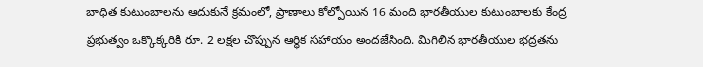బాధిత కుటుంబాలను ఆదుకునే క్రమంలో, ప్రాణాలు కోల్పోయిన 16 మంది భారతీయుల కుటుంబాలకు కేంద్ర ప్రభుత్వం ఒక్కొక్కరికి రూ. 2 లక్షల చొప్పున ఆర్థిక సహాయం అందజేసింది. మిగిలిన భారతీయుల భద్రతను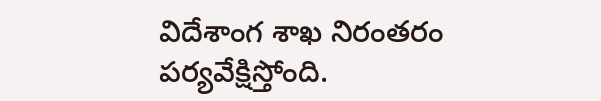విదేశాంగ శాఖ నిరంతరం పర్యవేక్షిస్తోంది.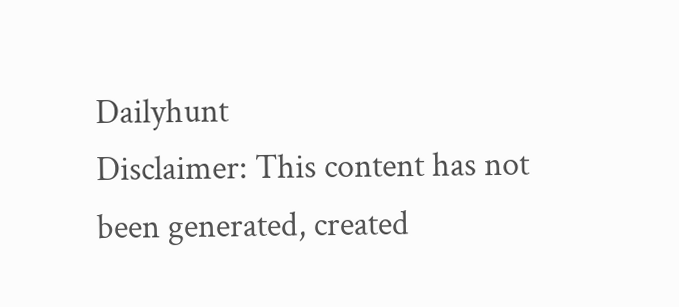Dailyhunt
Disclaimer: This content has not been generated, created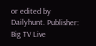or edited by Dailyhunt. Publisher: Big TV Live